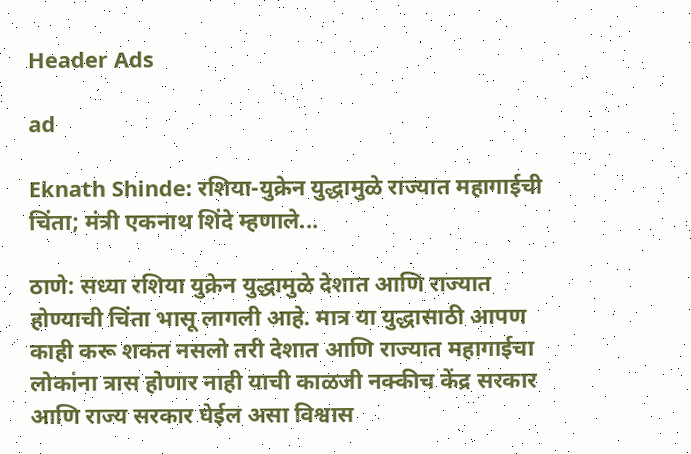Header Ads

ad

Eknath Shinde: रशिया-युक्रेन युद्धामुळे राज्यात महागाईची चिंता; मंत्री एकनाथ शिंदे म्हणाले...

ठाणे: सध्या रशिया युक्रेन युद्धामुळे देशात आणि राज्यात होण्याची चिंता भासू लागली आहे. मात्र या युद्धासाठी आपण काही करू शकत नसलो तरी देशात आणि राज्यात महागाईचा लोकांना त्रास होणार नाही याची काळजी नक्कीच केंद्र सरकार आणि राज्य सरकार घेईल असा विश्वास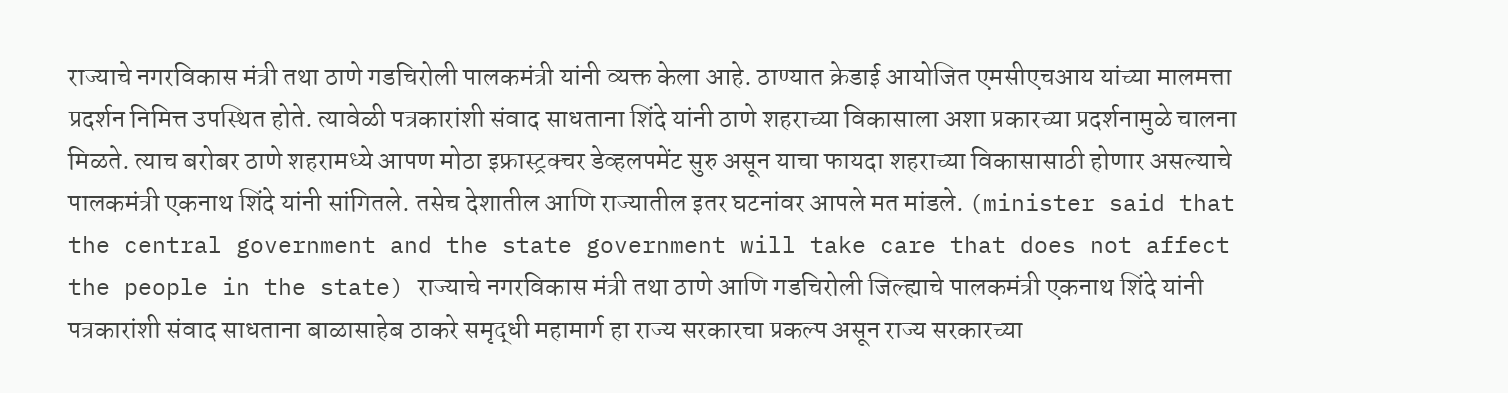राज्याचे नगरविकास मंत्री तथा ठाणे गडचिरोली पालकमंत्री यांनी व्यक्त केला आहे. ठाण्यात क्रेडाई आयोजित एमसीएचआय यांच्या मालमत्ता प्रदर्शन निमित्त उपस्थित होते. त्यावेळी पत्रकारांशी संवाद साधताना शिंदे यांनी ठाणे शहराच्या विकासाला अशा प्रकारच्या प्रदर्शनामुळे चालना मिळते. त्याच बरोबर ठाणे शहरामध्ये आपण मोठा इफ्रास्ट्रक्चर डेव्हलपमेंट सुरु असून याचा फायदा शहराच्या विकासासाठी होणार असल्याचे पालकमंत्री एकनाथ शिंदे यांनी सांगितले. तसेच देशातील आणि राज्यातील इतर घटनांवर आपले मत मांडले. (minister said that the central government and the state government will take care that does not affect the people in the state) राज्याचे नगरविकास मंत्री तथा ठाणे आणि गडचिरोली जिल्ह्याचे पालकमंत्री एकनाथ शिंदे यांनी पत्रकारांशी संवाद साधताना बाळासाहेब ठाकरे समृद्धी महामार्ग हा राज्य सरकारचा प्रकल्प असून राज्य सरकारच्या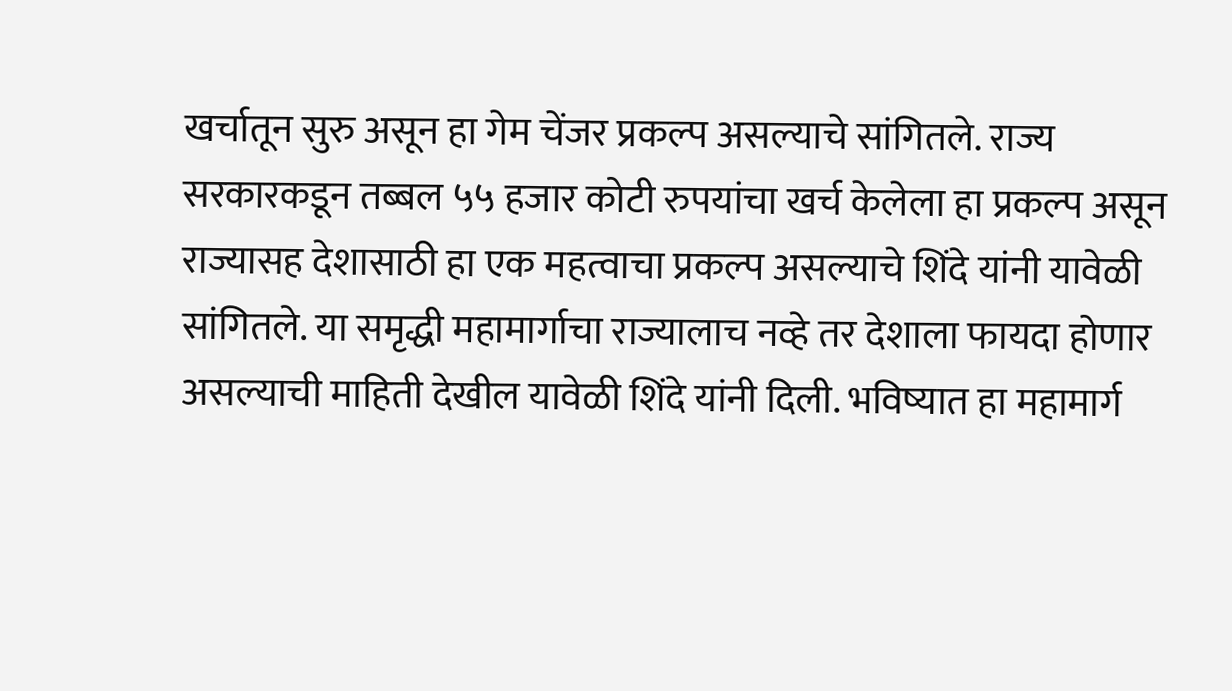खर्चातून सुरु असून हा गेम चेंजर प्रकल्प असल्याचे सांगितले. राज्य सरकारकडून तब्बल ५५ हजार कोटी रुपयांचा खर्च केलेला हा प्रकल्प असून राज्यासह देशासाठी हा एक महत्वाचा प्रकल्प असल्याचे शिंदे यांनी यावेळी सांगितले. या समृद्धी महामार्गाचा राज्यालाच नव्हे तर देशाला फायदा होणार असल्याची माहिती देखील यावेळी शिंदे यांनी दिली. भविष्यात हा महामार्ग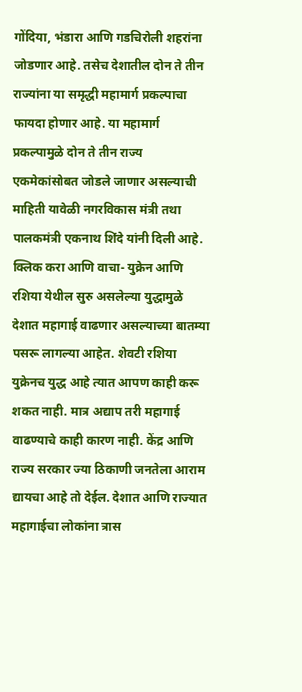गोंदिया, भंडारा आणि गडचिरोली शहरांना जोडणार आहे. तसेच देशातील दोन ते तीन राज्यांना या समृद्धी महामार्ग प्रकल्पाचा फायदा होणार आहे. या महामार्ग प्रकल्पामुळे दोन ते तीन राज्य एकमेकांसोबत जोडले जाणार असल्याची माहिती यावेळी नगरविकास मंत्री तथा पालकमंत्री एकनाथ शिंदे यांनी दिली आहे. क्लिक करा आणि वाचा- युक्रेन आणि रशिया येथील सुरु असलेल्या युद्धामुळे देशात महागाई वाढणार असल्याच्या बातम्या पसरू लागल्या आहेत. शेवटी रशिया युक्रेनच युद्ध आहे त्यात आपण काही करू शकत नाही. मात्र अद्याप तरी महागाई वाढण्याचे काही कारण नाही. केंद्र आणि राज्य सरकार ज्या ठिकाणी जनतेला आराम द्यायचा आहे तो देईल. देशात आणि राज्यात महागाईचा लोकांना त्रास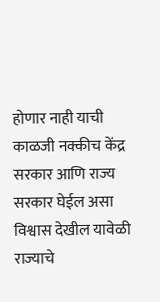होणार नाही याची काळजी नक्कीच केंद्र सरकार आणि राज्य सरकार घेईल असा विश्वास देखील यावेळी राज्याचे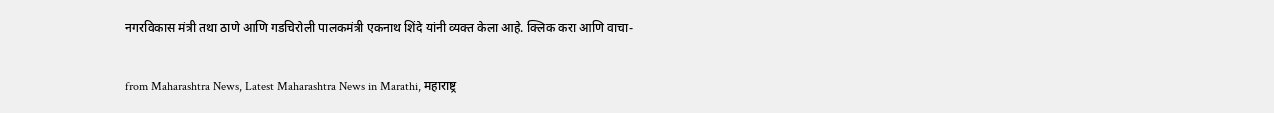नगरविकास मंत्री तथा ठाणे आणि गडचिरोली पालकमंत्री एकनाथ शिंदे यांनी व्यक्त केला आहे. क्लिक करा आणि वाचा-


from Maharashtra News, Latest Maharashtra News in Marathi, महाराष्ट्र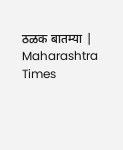ठळक बातम्या | Maharashtra Times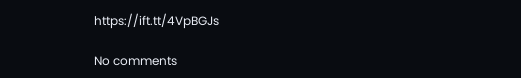https://ift.tt/4VpBGJs

No comments